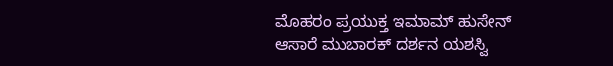ಮೊಹರಂ ಪ್ರಯುಕ್ತ ಇಮಾಮ್ ಹುಸೇನ್ ಆಸಾರೆ ಮುಬಾರಕ್ ದರ್ಶನ ಯಶಸ್ವಿ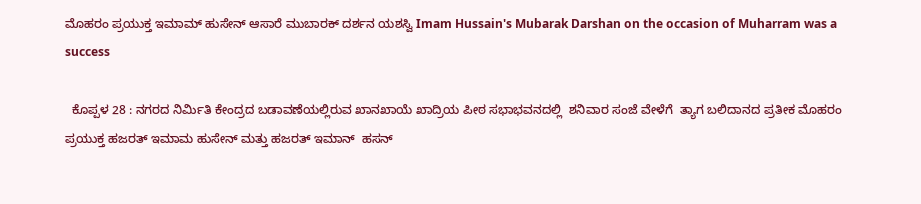ಮೊಹರಂ ಪ್ರಯುಕ್ತ ಇಮಾಮ್ ಹುಸೇನ್ ಆಸಾರೆ ಮುಬಾರಕ್ ದರ್ಶನ ಯಶಸ್ವಿ Imam Hussain's Mubarak Darshan on the occasion of Muharram was a success

  ಕೊಪ್ಪಳ 28 : ನಗರದ ನಿರ್ಮಿತಿ ಕೇಂದ್ರದ ಬಡಾವಣೆಯಲ್ಲಿರುವ ಖಾನಖಾಯೆ ಖಾದ್ರಿಯ ಪೀಠ ಸಭಾಭವನದಲ್ಲಿ  ಶನಿವಾರ ಸಂಜೆ ವೇಳೆಗೆ  ತ್ಯಾಗ ಬಲಿದಾನದ ಪ್ರತೀಕ ಮೊಹರಂ ಪ್ರಯುಕ್ತ ಹಜರತ್ ಇಮಾಮ ಹುಸೇನ್ ಮತ್ತು ಹಜರತ್ ಇಮಾನ್  ಹಸನ್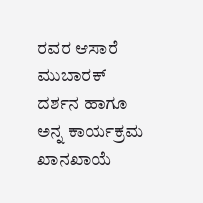ರವರ ಆಸಾರೆ ಮುಬಾರಕ್ ದರ್ಶನ ಹಾಗೂ ಅನ್ನ ಕಾರ್ಯಕ್ರಮ   ಖಾನಖಾಯೆ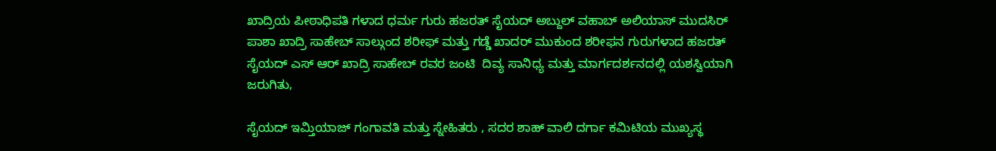ಖಾದ್ರಿಯ ಪೀಠಾಧಿಪತಿ ಗಳಾದ ಧರ್ಮ ಗುರು ಹಜರತ್ ಸೈಯದ್ ಅಬ್ದುಲ್ ವಹಾಬ್ ಅಲಿಯಾಸ್ ಮುದಸಿರ್ ಪಾಶಾ ಖಾದ್ರಿ ಸಾಹೇಬ್ ಸಾಲ್ಗುಂದ ಶರೀಫ್ ಮತ್ತು ಗಡ್ಡೆ ಖಾದರ್ ಮುಕುಂದ ಶರೀಫನ ಗುರುಗಳಾದ ಹಜರತ್ ಸೈಯದ್ ಎಸ್ ಆರ್ ಖಾದ್ರಿ ಸಾಹೇಬ್ ರವರ ಜಂಟಿ  ದಿವ್ಯ ಸಾನಿಧ್ಯ ಮತ್ತು ಮಾರ್ಗದರ್ಶನದಲ್ಲಿ ಯಶಸ್ವಿಯಾಗಿ ಜರುಗಿತು,

ಸೈಯದ್ ಇಮ್ತಿಯಾಜ್ ಗಂಗಾವತಿ ಮತ್ತು ಸ್ನೇಹಿತರು , ಸದರ ಶಾಹ್ ವಾಲಿ ದರ್ಗಾ ಕಮಿಟಿಯ ಮುಖ್ಯಸ್ಥ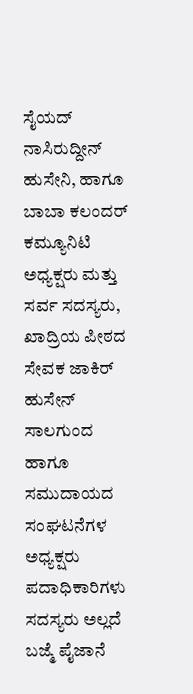ಸೈಯದ್ ನಾಸಿರುದ್ದೀನ್ ಹುಸೇನಿ, ಹಾಗೂ ಬಾಬಾ ಕಲಂದರ್ ಕಮ್ಯೂನಿಟಿ ಅಧ್ಯಕ್ಷರು ಮತ್ತು ಸರ್ವ ಸದಸ್ಯರು, ಖಾದ್ರಿಯ ಪೀಠದ ಸೇವಕ ಜಾಕಿರ್  ಹುಸೇನ್ ಸಾಲಗುಂದ ಹಾಗೂ ಸಮುದಾಯದ ಸಂಘಟನೆಗಳ ಅಧ್ಯಕ್ಷರು ಪದಾಧಿಕಾರಿಗಳು ಸದಸ್ಯರು ಅಲ್ಲದೆ ಬಜ್ಮೆ ಪೈಜಾನೆ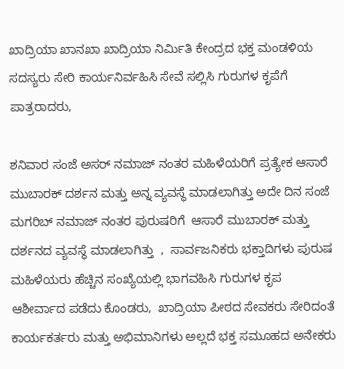ಖಾದ್ರಿಯಾ ಖಾನಖಾ ಖಾದ್ರಿಯಾ ನಿರ್ಮಿತಿ ಕೇಂದ್ರದ ಭಕ್ತ ಮಂಡಳಿಯ ಸದಸ್ಯರು ಸೇರಿ ಕಾರ್ಯನಿರ್ವಹಿಸಿ ಸೇವೆ ಸಲ್ಲಿಸಿ ಗುರುಗಳ ಕೃಪೆಗೆ ಪಾತ್ರರಾದರು,

ಶನಿವಾರ ಸಂಜೆ ಅಸರ್ ನಮಾಜ್ ನಂತರ ಮಹಿಳೆಯರಿಗೆ ಪ್ರತ್ಯೇಕ ಆಸಾರೆ ಮುಬಾರಕ್ ದರ್ಶನ ಮತ್ತು ಅನ್ನ ವ್ಯವಸ್ಥೆ ಮಾಡಲಾಗಿತ್ತು ಅದೇ ದಿನ ಸಂಜೆ ಮಗರಿಬ್ ನಮಾಜ್ ನಂತರ ಪುರುಷರಿಗೆ  ಆಸಾರೆ ಮುಬಾರಕ್ ಮತ್ತು ದರ್ಶನದ ವ್ಯವಸ್ಥೆ ಮಾಡಲಾಗಿತ್ತು  ,  ಸಾರ್ವಜನಿಕರು ಭಕ್ತಾದಿಗಳು ಪುರುಷ ಮಹಿಳೆಯರು ಹೆಚ್ಚಿನ ಸಂಖ್ಯೆಯಲ್ಲಿ ಭಾಗವಹಿಸಿ ಗುರುಗಳ ಕೃಪ ಆಶೀರ್ವಾದ ಪಡೆದು ಕೊಂಡರು,  ಖಾದ್ರಿಯಾ ಪೀಠದ ಸೇವಕರು ಸೇರಿದಂತೆ ಕಾರ್ಯಕರ್ತರು ಮತ್ತು ಅಭಿಮಾನಿಗಳು ಅಲ್ಲದೆ ಭಕ್ತ ಸಮೂಹದ ಅನೇಕರು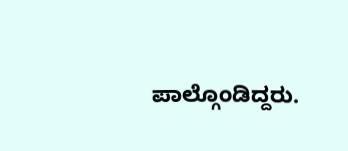ಪಾಲ್ಗೊಂಡಿದ್ದರು.